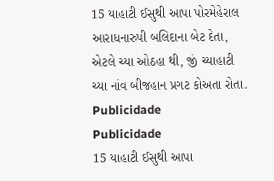15 યાહાટી ઈસુથી આપા પોરમેહેરાલ આરાધનારુપી બલિદાના બેટ દેતા, એટલે ચ્યા ઓઠહા થી, જીં ચ્યાહાટી ચ્યા નાંવ બીજહાન પ્રગટ કોઅતા રોતા.
Publicidade
Publicidade
15 યાહાટી ઈસુથી આપા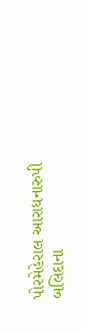પોરમેહેરાલ આરાધનારુપી બલિદાના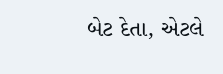બેટ દેતા, એટલે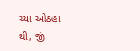ચ્યા ઓઠહા થી, જીં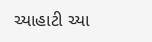ચ્યાહાટી ચ્યા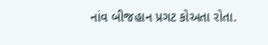નાંવ બીજહાન પ્રગટ કોઅતા રોતા.